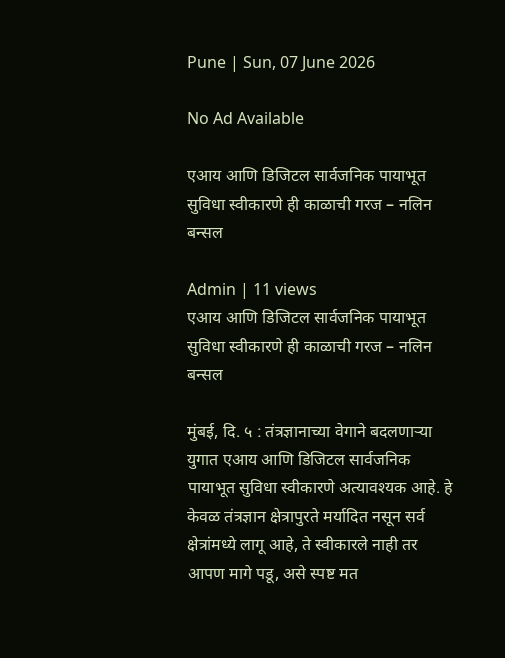Pune | Sun, 07 June 2026

No Ad Available

एआय आणि डिजिटल सार्वजनिक पायाभूत सुविधा स्वीकारणे ही काळाची गरज – नलिन बन्सल

Admin | 11 views
एआय आणि डिजिटल सार्वजनिक पायाभूत सुविधा स्वीकारणे ही काळाची गरज – नलिन बन्सल

मुंबई, दि. ५ : तंत्रज्ञानाच्या वेगाने बदलणाऱ्या युगात एआय आणि डिजिटल सार्वजनिक पायाभूत सुविधा स्वीकारणे अत्यावश्यक आहे. हे केवळ तंत्रज्ञान क्षेत्रापुरते मर्यादित नसून सर्व क्षेत्रांमध्ये लागू आहे, ते स्वीकारले नाही तर आपण मागे पडू, असे स्पष्ट मत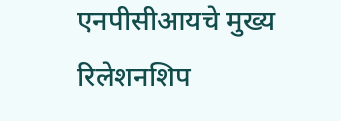एनपीसीआयचे मुख्य रिलेशनशिप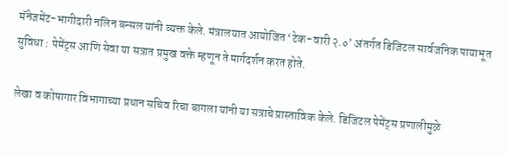मॅनेजमेंट-भागीदारी नलिन बन्सल यांनी व्यक्त केले. मंत्रालयात आयोजित ‘टेक-वारी २.०’ अंतर्गत डिजिटल सार्वजनिक पायाभूत सुविधा : पेमेंट्स आणि सेवा या सत्रात प्रमुख वक्ते म्हणून ते मार्गदर्शन करत होते.

लेखा व कोषागार विभागाच्या प्रधान सचिव रिचा बागला यांनी या सत्राचे प्रास्ताविक केले. डिजिटल पेमेंट्स प्रणालीमुळे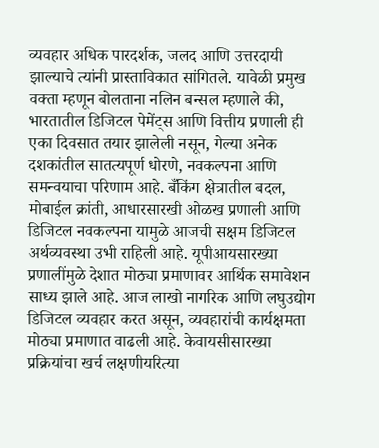व्यवहार अधिक पारदर्शक, जलद आणि उत्तरदायी झाल्याचे त्यांनी प्रास्ताविकात सांगितले. यावेळी प्रमुख वक्ता म्हणून बोलताना नलिन बन्सल म्हणाले की, भारतातील डिजिटल पेमेंट्स आणि वित्तीय प्रणाली ही एका दिवसात तयार झालेली नसून, गेल्या अनेक दशकांतील सातत्यपूर्ण धोरणे, नवकल्पना आणि समन्वयाचा परिणाम आहे. बँकिंग क्षेत्रातील बदल, मोबाईल क्रांती, आधारसारखी ओळख प्रणाली आणि डिजिटल नवकल्पना यामुळे आजची सक्षम डिजिटल अर्थव्यवस्था उभी राहिली आहे. यूपीआयसारख्या प्रणालींमुळे देशात मोठ्या प्रमाणावर आर्थिक समावेशन साध्य झाले आहे. आज लाखो नागरिक आणि लघुउद्योग डिजिटल व्यवहार करत असून, व्यवहारांची कार्यक्षमता मोठ्या प्रमाणात वाढली आहे. केवायसीसारख्या प्रक्रियांचा खर्च लक्षणीयरित्या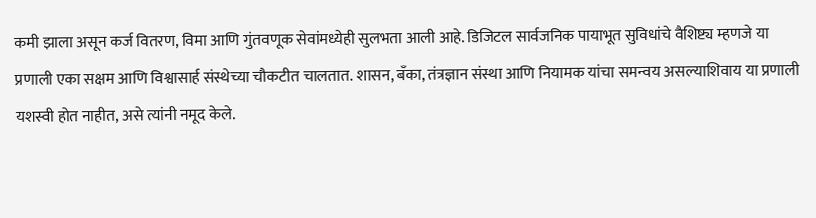कमी झाला असून कर्ज वितरण, विमा आणि गुंतवणूक सेवांमध्येही सुलभता आली आहे. डिजिटल सार्वजनिक पायाभूत सुविधांचे वैशिष्ट्य म्हणजे या प्रणाली एका सक्षम आणि विश्वासार्ह संस्थेच्या चौकटीत चालतात. शासन, बँका, तंत्रज्ञान संस्था आणि नियामक यांचा समन्वय असल्याशिवाय या प्रणाली यशस्वी होत नाहीत, असे त्यांनी नमूद केले.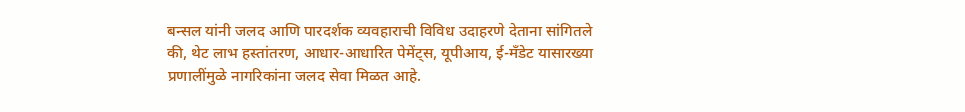बन्सल यांनी जलद आणि पारदर्शक व्यवहाराची विविध उदाहरणे देताना सांगितले की, थेट लाभ हस्तांतरण, आधार-आधारित पेमेंट्स, यूपीआय, ई-मँडेट यासारख्या प्रणालींमुळे नागरिकांना जलद सेवा मिळत आहे.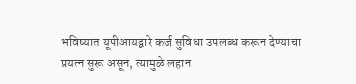भविष्यात यूपीआयद्वारे कर्ज सुविधा उपलब्ध करून देण्याचा प्रयत्न सुरू असून, त्यामुळे लहान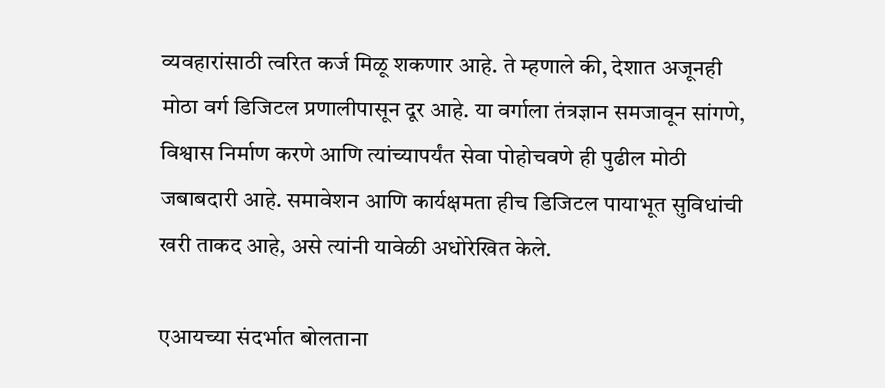व्यवहारांसाठी त्वरित कर्ज मिळू शकणार आहे. ते म्हणाले की, देशात अजूनही मोठा वर्ग डिजिटल प्रणालीपासून दूर आहे. या वर्गाला तंत्रज्ञान समजावून सांगणे, विश्वास निर्माण करणे आणि त्यांच्यापर्यंत सेवा पोहोचवणे ही पुढील मोठी जबाबदारी आहे. समावेशन आणि कार्यक्षमता हीच डिजिटल पायाभूत सुविधांची खरी ताकद आहे, असे त्यांनी यावेळी अधोरेखित केले.

एआयच्या संदर्भात बोलताना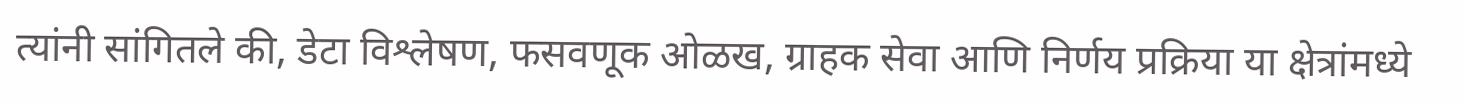त्यांनी सांगितले की, डेटा विश्लेषण, फसवणूक ओळख, ग्राहक सेवा आणि निर्णय प्रक्रिया या क्षेत्रांमध्ये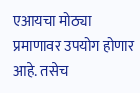एआयचा मोठ्या प्रमाणावर उपयोग होणार आहे. तसेच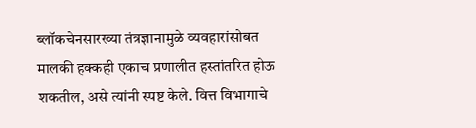ब्लॉकचेनसारख्या तंत्रज्ञानामुळे व्यवहारांसोबत मालकी हक्कही एकाच प्रणालीत हस्तांतरित होऊ शकतील, असे त्यांनी स्पष्ट केले. वित्त विभागाचे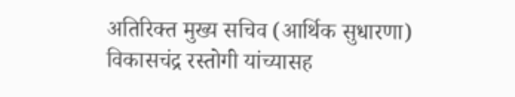अतिरिक्त मुख्य सचिव (आर्थिक सुधारणा) विकासचंद्र रस्तोगी यांच्यासह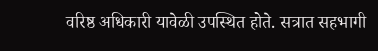वरिष्ठ अधिकारी यावेळी उपस्थित होते. सत्रात सहभागी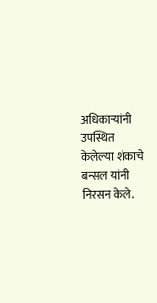अधिकाऱ्यांनी उपस्थित केलेल्या शंकाचे बन्सल यांनी निरसन केले.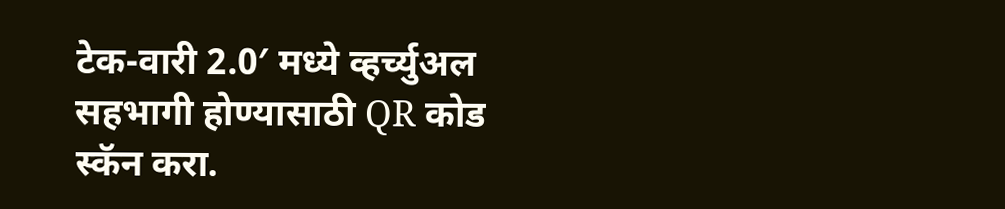टेक-वारी 2.0′ मध्ये व्हर्च्युअल सहभागी होण्यासाठी QR कोड स्कॅन करा.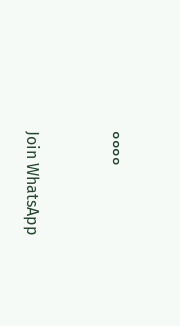००००


Join WhatsApp